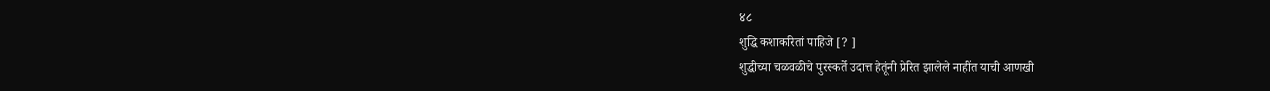४८
शुद्धि कशाकरितां पाहिजे [? ]
शुद्धीच्या चळवळीचे पुरस्कर्ते उदात्त हेतूंनी प्रेरित झालेले नाहींत याची आणखी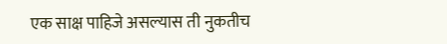एक साक्ष पाहिजे असल्यास ती नुकतीच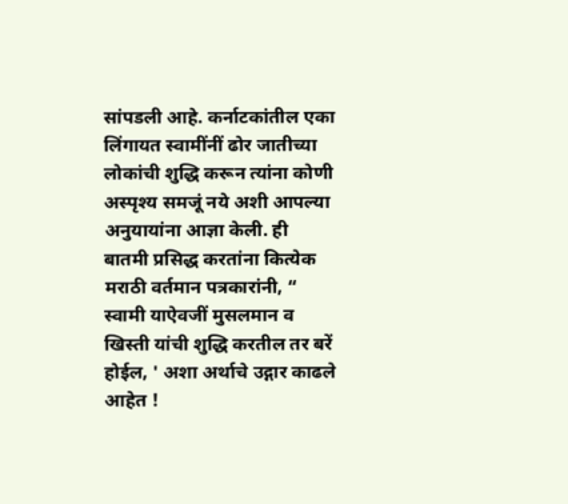सांपडली आहे. कर्नाटकांतील एका लिंगायत स्वामींनीं ढोर जातीच्या लोकांची शुद्धि करून त्यांना कोणी अस्पृश्य समजूं नये अशी आपल्या अनुयायांना आज्ञा केली. ही बातमी प्रसिद्ध करतांना कित्येक मराठी वर्तमान पत्रकारांनी, “ स्वामी याऐवजीं मुसलमान व खिस्ती यांची शुद्धि करतील तर बरें होईल, ' अशा अर्थाचे उद्गार काढले आहेत !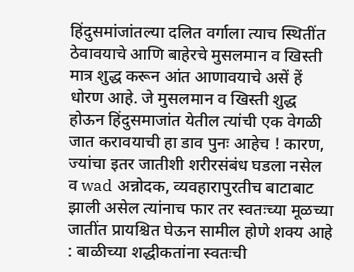हिंदुसमांजांतल्या दलित वर्गाला त्याच स्थितींत ठेवावयाचे आणि बाहेरचे मुसलमान व खिस्ती मात्र शुद्ध करून आंत आणावयाचे असें हें धोरण आहे. जे मुसलमान व खिस्ती शुद्ध होऊन हिंदुसमाजांत येतील त्यांची एक वेगळी जात करावयाची हा डाव पुनः आहेच ! कारण, ज्यांचा इतर जातीशी शरीरसंबंध घडला नसेल व wad अन्नोदक, व्यवहारापुरतीच बाटाबाट झाली असेल त्यांनाच फार तर स्वतःच्या मूळच्या जातींत प्रायश्चित घेऊन सामील होणे शक्य आहे : बाळीच्या शद्धीकतांना स्वतःची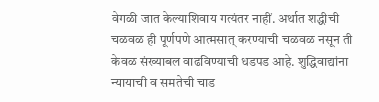वेगळी जात केल्याशिवाय गत्यंतर नाहीं. अर्थात शद्धीची चळवळ ही पूर्णपणे आत्मसात् करण्याची चळवळ नसून ती केवळ संख्याबल वाढविण्याची धडपड आहे. शुद्धिवाद्यांना न्यायाची व समतेची चाड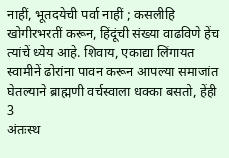नाहीं, भूतदयेची पर्वा नाहीं ; कसलीहि खोगीरभरतीं करून, हिंदूंची संख्या वाढविणे हेंच त्यांचें ध्येय आहे. शिवाय, एकाद्या लिंगायत स्वामीनें ढोरांना पावन करून आपल्या समाजांत घेतल्याने ब्राह्मणी वर्चस्वाला धक्का बसतो, हेंही 3
अंतःस्थ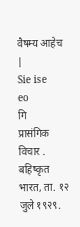वैषम्य आहेच |
Sie ise
eo
गि
प्रासंगिक विचार . बहिष्कृत भारत, ता. १२ जुले १९२९.